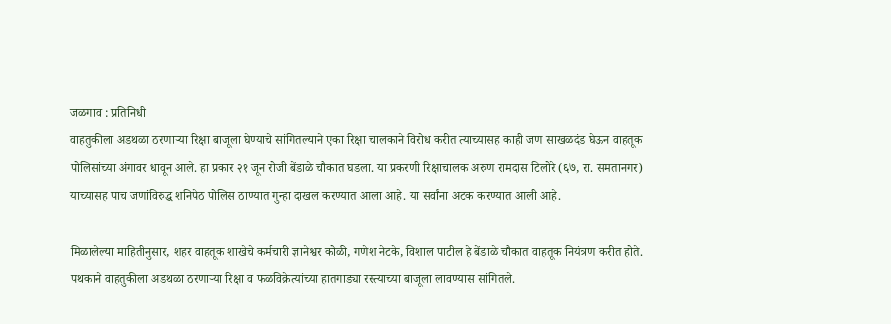जळगाव : प्रतिनिधी
वाहतुकीला अडथळा ठरणाऱ्या रिक्षा बाजूला घेण्याचे सांगितल्याने एका रिक्षा चालकाने विरोध करीत त्याच्यासह काही जण साखळदंड घेऊन वाहतूक पोलिसांच्या अंगावर धावून आले. हा प्रकार २१ जून रोजी बेंडाळे चौकात घडला. या प्रकरणी रिक्षाचालक अरुण रामदास टिलोरे (६७, रा. समतानगर) याच्यासह पाच जणांविरुद्ध शनिपेठ पोलिस ठाण्यात गुन्हा दाखल करण्यात आला आहे. या सर्वांना अटक करण्यात आली आहे.

मिळालेल्या माहितीनुसार, शहर वाहतूक शाखेचे कर्मचारी ज्ञानेश्वर कोळी, गणेश नेटके, विशाल पाटील हे बेंडाळे चौकात वाहतूक नियंत्रण करीत होते. पथकाने वाहतुकीला अडथळा ठरणाऱ्या रिक्षा व फळविक्रेत्यांच्या हातगाड्या रस्त्याच्या बाजूला लावण्यास सांगितले.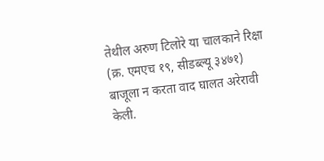तेथील अरुण टिलोरे या चालकाने रिक्षा (क्र. एमएच १९, सीडब्ल्यू ३४७१) बाजूला न करता वाद घालत अरेरावी केली.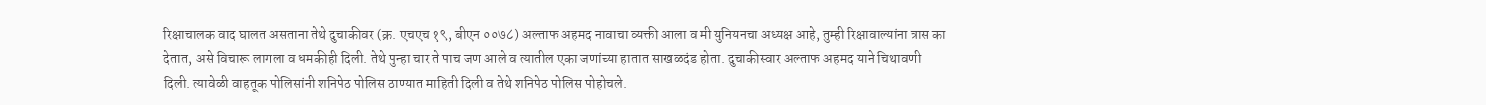रिक्षाचालक वाद घालत असताना तेथे दुचाकीवर (क्र. एचएच १९, बीएन ००७८) अल्ताफ अहमद नावाचा व्यक्ती आला व मी युनियनचा अध्यक्ष आहे, तुम्ही रिक्षावाल्यांना त्रास का देतात, असे विचारू लागला व धमकीही दिली. तेथे पुन्हा चार ते पाच जण आले व त्यातील एका जणांच्या हातात साखळदंड होता. दुचाकीस्वार अल्ताफ अहमद याने चिथावणी दिली. त्यावेळी वाहतूक पोलिसांनी शनिपेठ पोलिस ठाण्यात माहिती दिली व तेथे शनिपेठ पोलिस पोहोचले.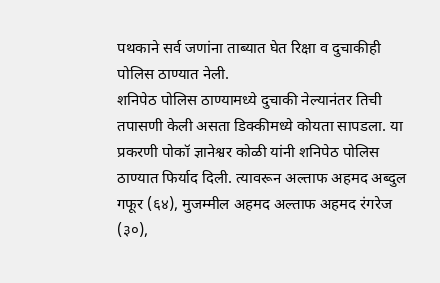पथकाने सर्व जणांना ताब्यात घेत रिक्षा व दुचाकीही पोलिस ठाण्यात नेली.
शनिपेठ पोलिस ठाण्यामध्ये दुचाकी नेल्यानंतर तिची तपासणी केली असता डिक्कीमध्ये कोयता सापडला. या प्रकरणी पोकॉ ज्ञानेश्वर कोळी यांनी शनिपेठ पोलिस ठाण्यात फिर्याद दिली. त्यावरून अल्ताफ अहमद अब्दुल गफूर (६४), मुजम्मील अहमद अल्ताफ अहमद रंगरेज (३०),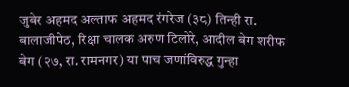जुबेर अहमद अल्ताफ अहमद रंगरेज (३८) तिन्ही रा. बालाजीपेठ, रिक्षा चालक अरुण टिलोरे, आदील बेग शरीफ बेग (२७, रा. रामनगर) या पाच जणांविरुद्ध गुन्हा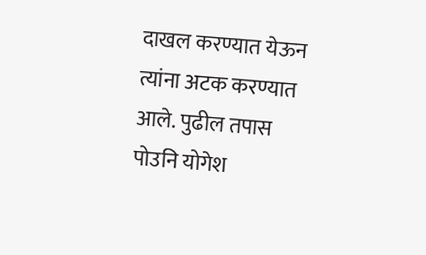दाखल करण्यात येऊन त्यांना अटक करण्यात आले. पुढील तपास पोउनि योगेश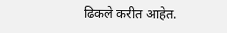ढिकले करीत आहेत.